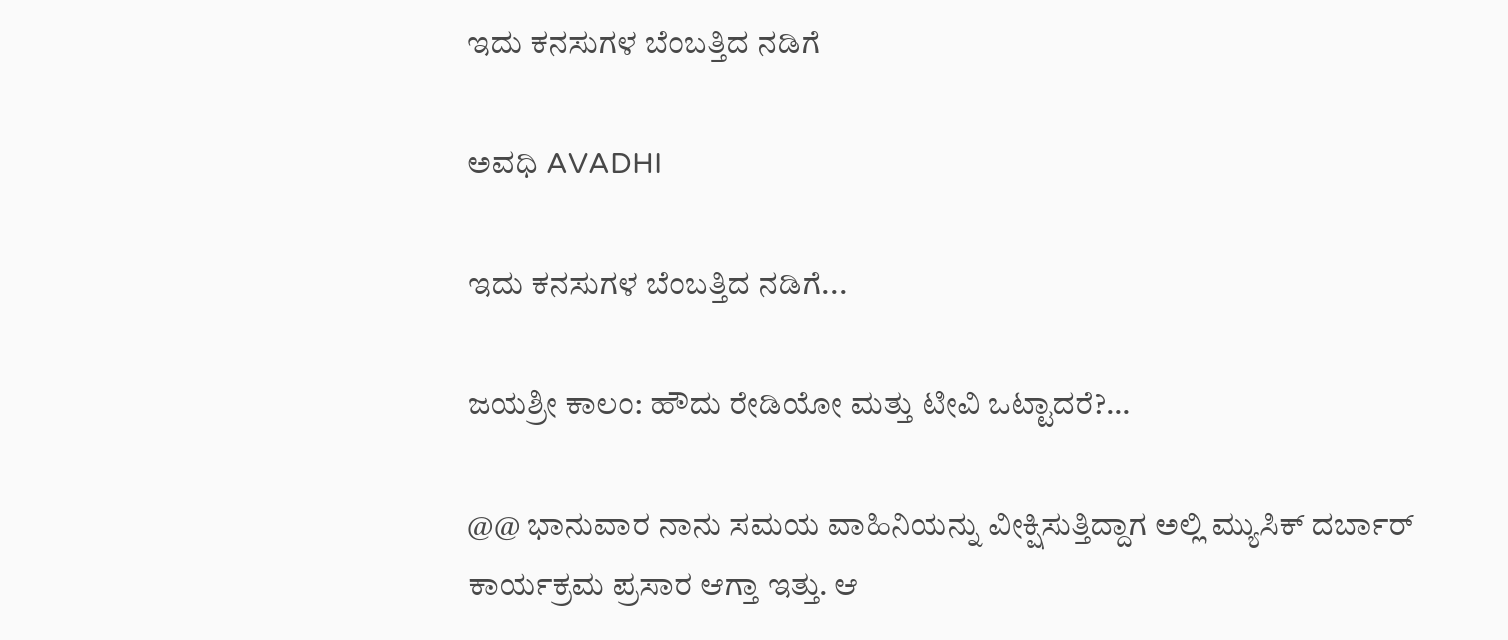ಇದು ಕನಸುಗಳ ಬೆಂಬತ್ತಿದ ನಡಿಗೆ‍

ಅವಧಿ AVADHI

ಇದು ಕನಸುಗಳ ಬೆಂಬತ್ತಿದ ನಡಿಗೆ...

ಜಯಶ್ರೀ ಕಾಲಂ: ಹೌದು ರೇಡಿಯೋ ಮತ್ತು ಟೀವಿ ಒಟ್ಟಾದರೆ?…

@@ ಭಾನುವಾರ ನಾನು ಸಮಯ ವಾಹಿನಿಯನ್ನು ವೀಕ್ಷಿಸುತ್ತಿದ್ದಾಗ ಅಲ್ಲಿ ಮ್ಯುಸಿಕ್ ದರ್ಬಾರ್ ಕಾರ್ಯಕ್ರಮ ಪ್ರಸಾರ ಆಗ್ತಾ ಇತ್ತು. ಆ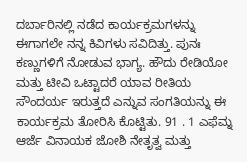ದರ್ಬಾರಿನಲ್ಲಿ ನಡೆದ ಕಾರ್ಯಕ್ರಮಗಳನ್ನು ಈಗಾಗಲೇ ನನ್ನ ಕಿವಿಗಳು ಸವಿದಿತ್ತು. ಪುನಃ ಕಣ್ಣುಗಳಿಗೆ ನೋಡುವ ಭಾಗ್ಯ. ಹೌದು ರೇಡಿಯೋ ಮತ್ತು ಟೀವಿ ಒಟ್ಟಾದರೆ ಯಾವ ರೀತಿಯ ಸೌಂದರ್ಯ ಇರುತ್ತದೆ ಎನ್ನುವ ಸಂಗತಿಯನ್ನು ಈ ಕಾರ್ಯಕ್ರಮ ತೋರಿಸಿ ಕೊಟ್ಟಿತು. 91 . 1 ಎಫೆಮ್ನ ಆರ್ಜೆ ವಿನಾಯಕ ಜೋಶಿ ನೇತೃತ್ವ ಮತ್ತು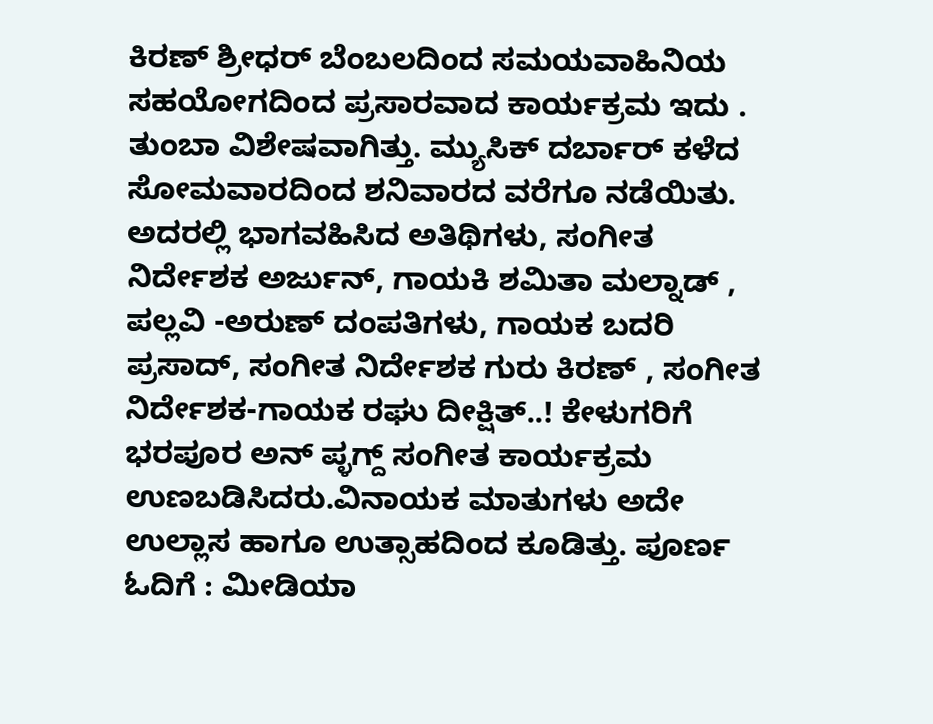ಕಿರಣ್ ಶ್ರೀಧರ್ ಬೆಂಬಲದಿಂದ ಸಮಯವಾಹಿನಿಯ ಸಹಯೋಗದಿಂದ ಪ್ರಸಾರವಾದ ಕಾರ್ಯಕ್ರಮ ಇದು . ತುಂಬಾ ವಿಶೇಷವಾಗಿತ್ತು. ಮ್ಯುಸಿಕ್ ದರ್ಬಾರ್ ಕಳೆದ ಸೋಮವಾರದಿಂದ ಶನಿವಾರದ ವರೆಗೂ ನಡೆಯಿತು. ಅದರಲ್ಲಿ ಭಾಗವಹಿಸಿದ ಅತಿಥಿಗಳು, ಸಂಗೀತ ನಿರ್ದೇಶಕ ಅರ್ಜುನ್, ಗಾಯಕಿ ಶಮಿತಾ ಮಲ್ನಾಡ್ , ಪಲ್ಲವಿ -ಅರುಣ್ ದಂಪತಿಗಳು, ಗಾಯಕ ಬದರಿ ಪ್ರಸಾದ್, ಸಂಗೀತ ನಿರ್ದೇಶಕ ಗುರು ಕಿರಣ್ , ಸಂಗೀತ ನಿರ್ದೇಶಕ-ಗಾಯಕ ರಘು ದೀಕ್ಷಿತ್..! ಕೇಳುಗರಿಗೆ ಭರಪೂರ ಅನ್ ಪ್ಳಗ್ದ್ ಸಂಗೀತ ಕಾರ್ಯಕ್ರಮ ಉಣಬಡಿಸಿದರು.ವಿನಾಯಕ ಮಾತುಗಳು ಅದೇ ಉಲ್ಲಾಸ ಹಾಗೂ ಉತ್ಸಾಹದಿಂದ ಕೂಡಿತ್ತು. ಪೂರ್ಣ ಓದಿಗೆ : ಮೀಡಿಯಾ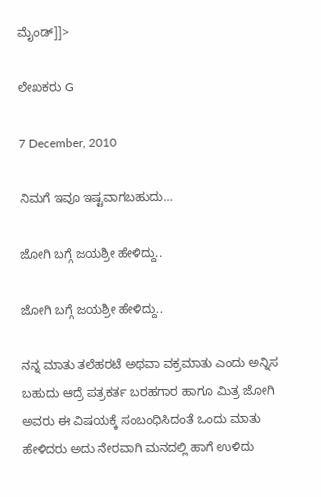ಮೈಂಡ್]]>

ಲೇಖಕರು G

7 December, 2010

ನಿಮಗೆ ಇವೂ ಇಷ್ಟವಾಗಬಹುದು…

ಜೋಗಿ ಬಗ್ಗೆ ಜಯಶ್ರೀ ಹೇಳಿದ್ದು..

ಜೋಗಿ ಬಗ್ಗೆ ಜಯಶ್ರೀ ಹೇಳಿದ್ದು..

ನನ್ನ ಮಾತು ತಲೆಹರಟೆ ಅಥವಾ ವಕ್ರಮಾತು ಎಂದು ಅನ್ನಿಸ ಬಹುದು ಆದ್ರೆ ಪತ್ರಕರ್ತ ಬರಹಗಾರ ಹಾಗೂ ಮಿತ್ರ ಜೋಗಿ ಅವರು ಈ ವಿಷಯಕ್ಕೆ ಸಂಬಂಧಿಸಿದಂತೆ ಒಂದು ಮಾತು ಹೇಳಿದರು ಅದು ನೇರವಾಗಿ ಮನದಲ್ಲಿ ಹಾಗೆ ಉಳಿದು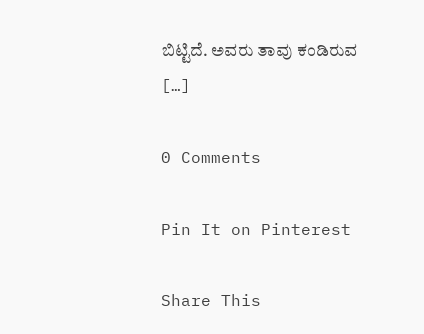ಬಿಟ್ಟಿದೆ. ಅವರು ತಾವು ಕಂಡಿರುವ […]

0 Comments

Pin It on Pinterest

Share This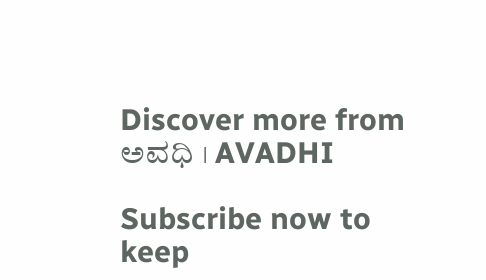Discover more from ಅವಧಿ । AVADHI

Subscribe now to keep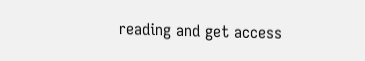reading and get access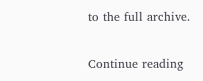to the full archive.

Continue reading